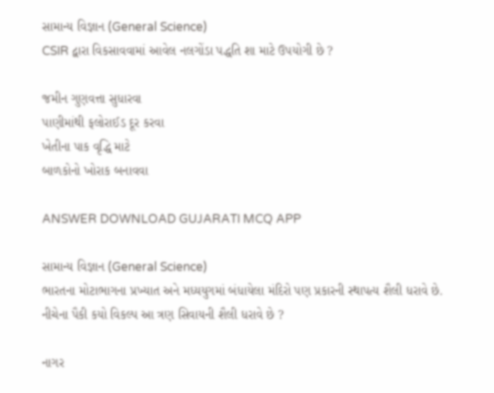સામાન્ય વિજ્ઞાન (General Science)
CSIR દ્વારા વિકસાવવામાં આવેલ નલગોંડા પદ્ધતિ શા માટે ઉપયોગી છે ?

જમીન ગુણવત્તા સુધારવા
પાણીમાંથી ફલોરાઈડ દૂર કરવા
ખેતીના પાક વૃદ્ધિ માટે
બાળકોનો ખોરાક બનાવવા

ANSWER DOWNLOAD GUJARATI MCQ APP

સામાન્ય વિજ્ઞાન (General Science)
ભારતના મોટાભાગના પ્રખ્યાત અને મધ્યયુગમાં બંધાયેલા મંદિરો પણ પ્રકારની સ્થાપત્ય શૈલી ધરાવે છે. નીચેના પૈકી કયો વિકલ્પ આ ત્રણ સિવાયની શૈલી ધરાવે છે ?

નાગર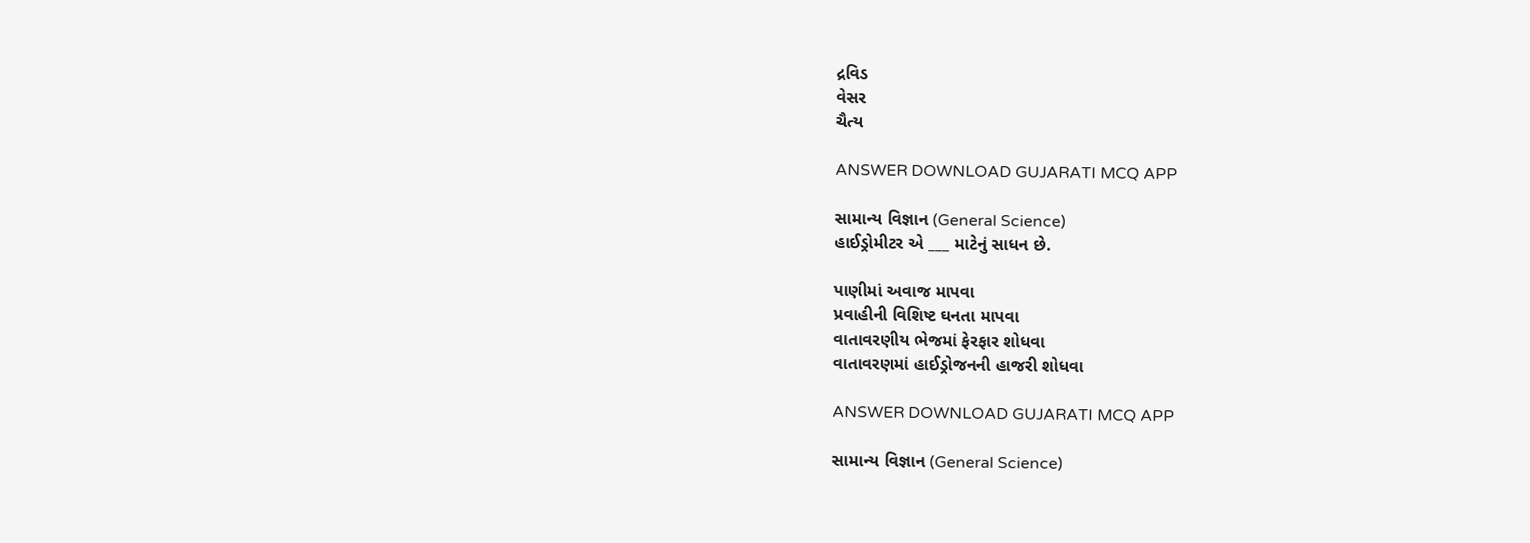દ્રવિડ
વેસર
ચૈત્ય

ANSWER DOWNLOAD GUJARATI MCQ APP

સામાન્ય વિજ્ઞાન (General Science)
હાઈડ્રોમીટર એ ___ માટેનું સાધન છે.

પાણીમાં અવાજ માપવા
પ્રવાહીની વિશિષ્ટ ઘનતા માપવા
વાતાવરણીય ભેજમાં ફેરફાર શોધવા
વાતાવરણમાં હાઈડ્રોજનની હાજરી શોધવા

ANSWER DOWNLOAD GUJARATI MCQ APP

સામાન્ય વિજ્ઞાન (General Science)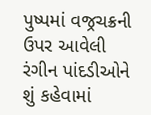પુષ્પમાં વજ્રચક્રની ઉપર આવેલી રંગીન પાંદડીઓને શું કહેવામાં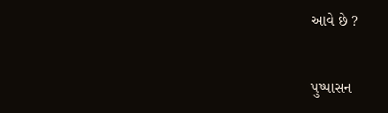આવે છે ?

પુષ્પાસન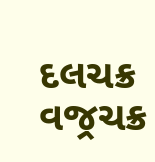દલચક્ર
વજ્રચક્ર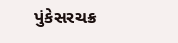પુંકેસરચક્ર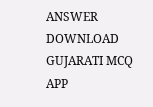ANSWER DOWNLOAD GUJARATI MCQ APP